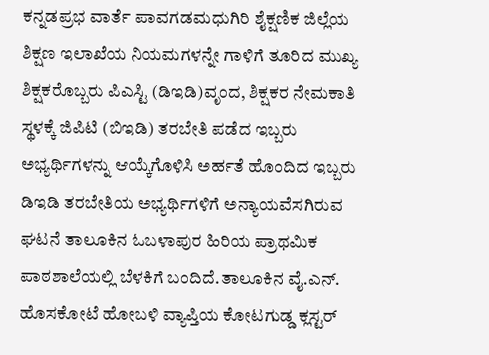ಕನ್ನಡಪ್ರಭ ವಾರ್ತೆ ಪಾವಗಡಮಧುಗಿರಿ ಶೈಕ್ಷಣಿಕ ಜಿಲ್ಲೆಯ ಶಿಕ್ಷಣ ಇಲಾಖೆಯ ನಿಯಮಗಳನ್ನೇ ಗಾಳಿಗೆ ತೂರಿದ ಮುಖ್ಯ ಶಿಕ್ಷಕರೊಬ್ಬರು ಪಿಎಸ್ಟಿ (ಡಿಇಡಿ)ವೃಂದ, ಶಿಕ್ಷಕರ ನೇಮಕಾತಿ ಸ್ಥಳಕ್ಕೆ ಜಿಪಿಟಿ (ಬಿಇಡಿ) ತರಬೇತಿ ಪಡೆದ ಇಬ್ಬರು ಅಭ್ಯರ್ಥಿಗಳನ್ನು ಆಯ್ಕೆಗೊಳಿಸಿ ಅರ್ಹತೆ ಹೊಂದಿದ ಇಬ್ಬರು ಡಿಇಡಿ ತರಬೇತಿಯ ಅಭ್ಯರ್ಥಿಗಳಿಗೆ ಅನ್ಯಾಯವೆಸಗಿರುವ ಘಟನೆ ತಾಲೂಕಿನ ಓಬಳಾಪುರ ಹಿರಿಯ ಪ್ರಾಥಮಿಕ ಪಾಠಶಾಲೆಯಲ್ಲಿ ಬೆಳಕಿಗೆ ಬಂದಿದೆ.ತಾಲೂಕಿನ ವೈ.ಎನ್. ಹೊಸಕೋಟೆ ಹೋಬಳಿ ವ್ಯಾಪ್ತಿಯ ಕೋಟಗುಡ್ಡ ಕ್ಲಸ್ಟರ್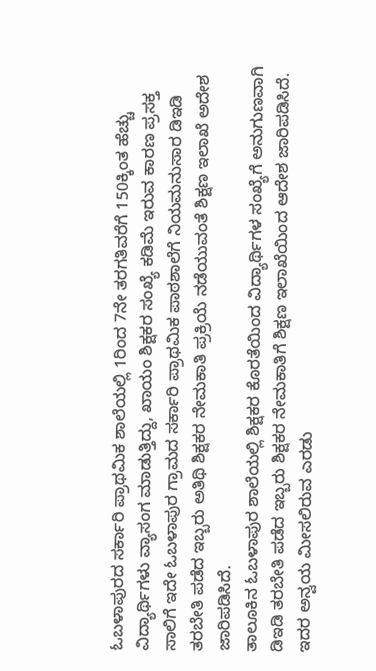ಓಬಳಾಪುರದ ಸರ್ಕಾರಿ ಪ್ರಾಥಮಿಕ ಶಾಲೆಯಲ್ಲಿ 1ರಿಂದ 7ನೇ ತರಗತಿವರೆಗೆ 150ಕ್ಕಿಂತ ಹೆಚ್ಚು ವಿದ್ಯಾರ್ಥಿಗಳು ವ್ಯಾಸಂಗ ಮಾಡುತ್ತಿದ್ದು, ಖಾಯಂ ಶಿಕ್ಷಕರ ಸಂಖ್ಯೆ ಕಡಿಮೆ ಇರುವ ಕಾರಣ ಪ್ರಸಕ್ತ ಸಾಲಿಗೆ ಇದೇ ಓಬಳಾಪುರ ಗ್ರಾಮದ ಸರ್ಕಾರಿ ಪ್ರಾಥಮಿಕ ಪಾಠಶಾಲೆಗೆ ನಿಯಮನುಸಾರ ಡಿಇಡಿ ತರಬೇತಿ ಪಡೆದ ಇಬ್ಬರು ಅತಿಥಿ ಶಿಕ್ಷಕರ ನೇಮಕಾತಿ ಪ್ರಕ್ರಿಯೆ ನಡೆಯುವಂತೆ ಶಿಕ್ಷಣ ಇಲಾಖೆ ಅದೇಶ ಜಾರಿಪಡಿಸಿದೆ.
ತಾಲೂಕಿನ ಓಬಳಾಪುರ ಶಾಲೆಯಲ್ಲಿ ಶಿಕ್ಷಕರ ಕೊರತೆಯಿಂದ ವಿದ್ಯಾರ್ಥಿಗಳ ಸಂಖ್ಯೆಗೆ ಅನುಗುಣವಾಗಿ ಡಿಇಡಿ ತರಬೇತಿ ಪಡೆದ ಇಬ್ಬರು ಶಿಕ್ಷಕರ ನೇಮಕಾತಿಗೆ ಶಿಕ್ಷಣ ಇಲಾಖೆಯಿಂದ ಆದೇಶ ಜಾರಿಪಡಿಸಿದೆ. ಇದರ ಅನ್ವಯ ಮೀಸಲಿರುವ ಎರಡು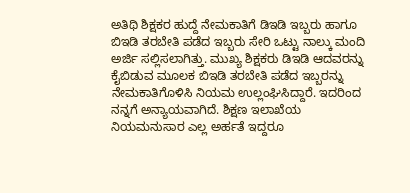ಅತಿಥಿ ಶಿಕ್ಷಕರ ಹುದ್ದೆ ನೇಮಕಾತಿಗೆ ಡಿಇಡಿ ಇಬ್ಬರು ಹಾಗೂ ಬಿಇಡಿ ತರಬೇತಿ ಪಡೆದ ಇಬ್ಬರು ಸೇರಿ ಒಟ್ಟು ನಾಲ್ಕು ಮಂದಿ ಅರ್ಜಿ ಸಲ್ಲಿಸಲಾಗಿತ್ತು. ಮುಖ್ಯ ಶಿಕ್ಷಕರು ಡಿಇಡಿ ಆದವರನ್ನು ಕೈಬಿಡುವ ಮೂಲಕ ಬಿಇಡಿ ತರಬೇತಿ ಪಡೆದ ಇಬ್ಬರನ್ನು ನೇಮಕಾತಿಗೊಳಿಸಿ ನಿಯಮ ಉಲ್ಲಂಘಿಸಿದ್ದಾರೆ. ಇದರಿಂದ ನನ್ನಗೆ ಅನ್ಯಾಯವಾಗಿದೆ. ಶಿಕ್ಷಣ ಇಲಾಖೆಯ ನಿಯಮನುಸಾರ ಎಲ್ಲ ಅರ್ಹತೆ ಇದ್ದರೂ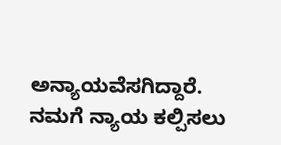ಅನ್ಯಾಯವೆಸಗಿದ್ದಾರೆ. ನಮಗೆ ನ್ಯಾಯ ಕಲ್ಪಿಸಲು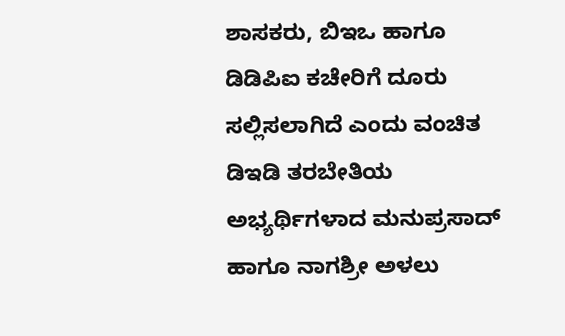ಶಾಸಕರು, ಬಿಇಒ ಹಾಗೂ ಡಿಡಿಪಿಐ ಕಚೇರಿಗೆ ದೂರು ಸಲ್ಲಿಸಲಾಗಿದೆ ಎಂದು ವಂಚಿತ ಡಿಇಡಿ ತರಬೇತಿಯ ಅಭ್ಯರ್ಥಿಗಳಾದ ಮನುಪ್ರಸಾದ್ ಹಾಗೂ ನಾಗಶ್ರೀ ಅಳಲು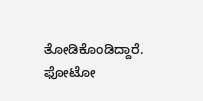ತೋಡಿಕೊಂಡಿದ್ದಾರೆ.
ಫೋಟೋ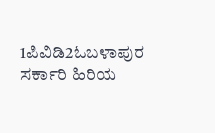1ಪಿವಿಡಿ2ಓಬಳಾಪುರ ಸರ್ಕಾರಿ ಹಿರಿಯ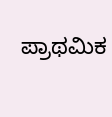ಪ್ರಾಥಮಿಕ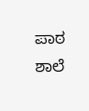ಪಾಠ ಶಾಲೆ